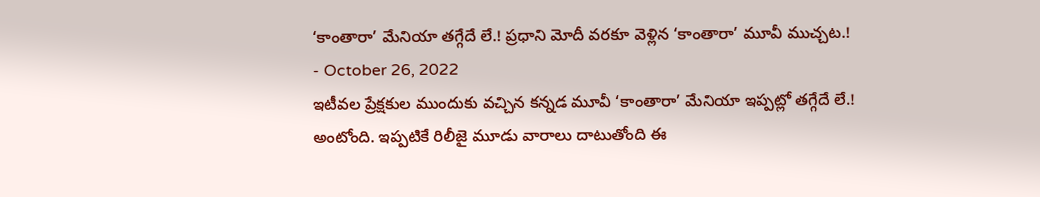‘కాంతారా’ మేనియా తగ్గేదే లే.! ప్రధాని మోదీ వరకూ వెళ్లిన ‘కాంతారా’ మూవీ ముచ్చట.!
- October 26, 2022
ఇటీవల ప్రేక్షకుల ముందుకు వచ్చిన కన్నడ మూవీ ‘కాంతారా’ మేనియా ఇప్పట్లో తగ్గేదే లే.! అంటోంది. ఇప్పటికే రిలీజై మూడు వారాలు దాటుతోంది ఈ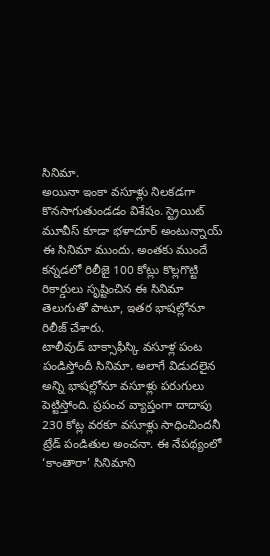సినిమా.
అయినా ఇంకా వసూళ్లు నిలకడగా కొనసాగుతుండడం విశేషం. స్ట్రెయిట్ మూవీస్ కూడా భళాదూర్ అంటున్నాయ్ ఈ సినిమా ముందు. అంతకు ముందే కన్నడలో రిలీజై 100 కోట్లు కొల్లగొట్టి రికార్డులు సృష్టించిన ఈ సినిమా తెలుగుతో పాటూ, ఇతర భాషల్లోనూ రిలీజ్ చేశారు.
టాలీవుడ్ బాక్సాఫీస్కి వసూళ్ల పంట పండిస్తోందీ సినిమా. అలాగే విడుదలైన అన్ని భాషల్లోనూ వసూళ్లు పరుగులు పెట్టిస్తోంది. ప్రపంచ వ్యాప్తంగా దాదాపు 230 కోట్ల వరకూ వసూళ్లు సాధించిందనీ ట్రేడ్ పండితుల అంచనా. ఈ నేపథ్యంలో ‘కాంతారా’ సినిమాని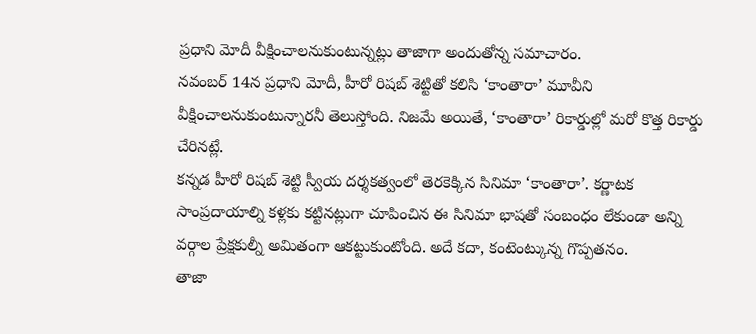ప్రధాని మోదీ వీక్షించాలనుకుంటున్నట్లు తాజాగా అందుతోన్న సమాచారం.
నవంబర్ 14న ప్రధాని మోదీ, హీరో రిషబ్ శెట్టితో కలిసి ‘కాంతారా’ మూవీని వీక్షించాలనుకుంటున్నారనీ తెలుస్తోంది. నిజమే అయితే, ‘కాంతారా’ రికార్డుల్లో మరో కొత్త రికార్డు చేరినట్లే.
కన్నడ హీరో రిషబ్ శెట్టి స్వీయ దర్శకత్వంలో తెరకెక్కిన సినిమా ‘కాంతారా’. కర్ణాటక సాంప్రదాయాల్ని కళ్లకు కట్టినట్లుగా చూపించిన ఈ సినిమా భాషతో సంబంధం లేకుండా అన్ని వర్గాల ప్రేక్షకుల్నీ అమితంగా ఆకట్టుకుంటోంది. అదే కదా, కంటెంట్కున్న గొప్పతనం.
తాజా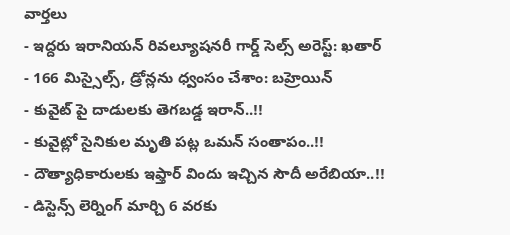వార్తలు
- ఇద్దరు ఇరానియన్ రివల్యూషనరీ గార్డ్ సెల్స్ అరెస్ట్: ఖతార్
- 166 మిస్సైల్స్, డ్రోన్లను ధ్వంసం చేశాం: బహ్రెయిన్
- కువైట్ పై దాడులకు తెగబడ్డ ఇరాన్..!!
- కువైట్లో సైనికుల మృతి పట్ల ఒమన్ సంతాపం..!!
- దౌత్యాధికారులకు ఇఫ్తార్ విందు ఇచ్చిన సౌదీ అరేబియా..!!
- డిస్టెన్స్ లెర్నింగ్ మార్చి 6 వరకు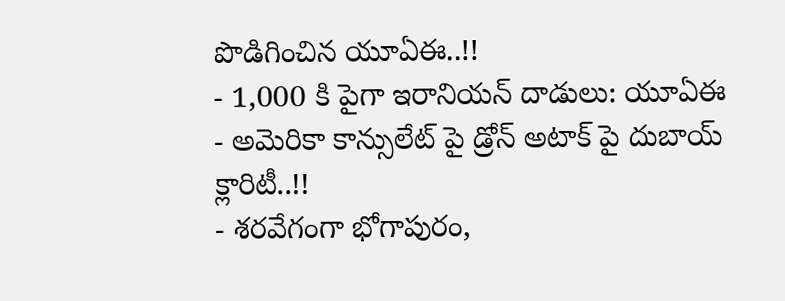పొడిగించిన యూఏఈ..!!
- 1,000 కి పైగా ఇరానియన్ దాడులు: యూఏఈ
- అమెరికా కాన్సులేట్ పై డ్రోన్ అటాక్ పై దుబాయ్ క్లారిటీ..!!
- శరవేగంగా భోగాపురం,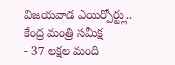విజయవాడ ఎయిర్పోర్ట్లు.. కేంద్ర మంత్రి సమీక్ష
- 37 లక్షల మంది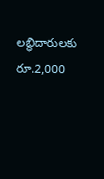లబ్ధిదారులకు రూ.2,000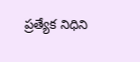ప్రత్యేక నిధిని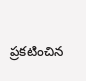ప్రకటించిన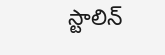స్టాలిన్